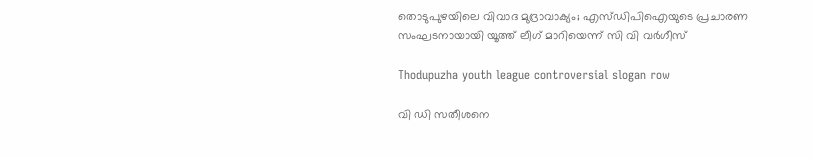തൊടുപുഴയിലെ വിവാദ മുദ്രാവാക്യം; എസ്ഡിപിഐയുടെ പ്രചാരണ സംഘടനായായി യൂത്ത് ലീഗ് മാറിയെന്ന് സി വി വർഗീസ്

Thodupuzha youth league controversial slogan row

വി ഡി സതീശനെ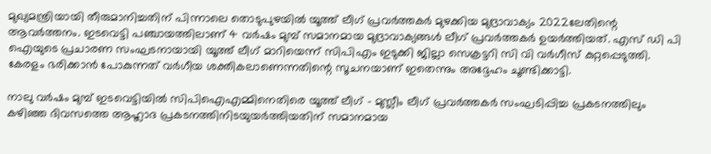മുഖ്യമന്ത്രിയായി തീരുമാനിച്ചതിന് പിന്നാലെ തൊടുപുഴയിൽ യൂത്ത് ലീഗ് പ്രവർത്തകർ മുഴക്കിയ മുദ്രാവാക്യം 2022ലേതിന്റെ ആവർത്തനം. ഇടവെട്ടി പഞ്ചായത്തിലാണ് 4 വർഷം മുമ്പ് സമാനമായ മുദ്രാവാക്യങ്ങൾ ലീഗ് പ്രവർത്തകർ ഉയർത്തിയത്. എസ് ഡി പി ഐയുടെ പ്രചാരണ സംഘടനായായി യൂത്ത് ലീഗ് മാറിയെന്ന് സിപിഎം ഇടുക്കി ജില്ലാ സെക്രട്ടറി സി വി വർഗീസ് കുറ്റപ്പെടുത്തി. കേരളം ഭരിക്കാൻ പോകുന്നത് വർഗീയ ശക്തികലാണെന്നതിന്റെ സൂചനയാണ് ഇതെന്നും അദ്ദേഹം ചൂണ്ടിക്കാട്ടി.

നാലു വർഷം മുമ്പ് ഇടവെട്ടിയിൽ സിപിഐഎമ്മിനെതിരെ യൂത്ത് ലീഗ് – മുസ്ലീം ലീഗ് പ്രവർത്തകർ സംഘടിപ്പിച്ച പ്രകടനത്തിലും കഴിഞ്ഞ ദിവസത്തെ ആഹ്ലാദ പ്രകടനത്തിനിടയുയർത്തിയതിന് സമാനമായ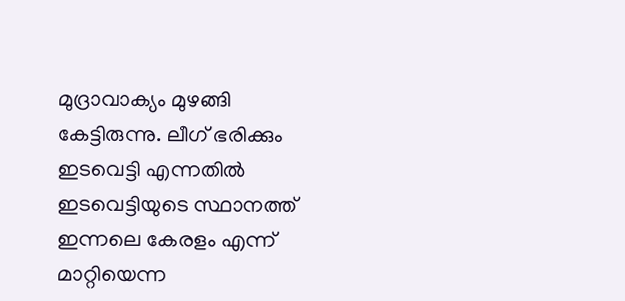മുദ്രാവാക്യം മുഴങ്ങി കേട്ടിരുന്നു. ലീഗ് ഭരിക്കും ഇടവെട്ടി എന്നതിൽ ഇടവെട്ടിയുടെ സ്ഥാനത്ത് ഇന്നലെ കേരളം എന്ന് മാറ്റിയെന്ന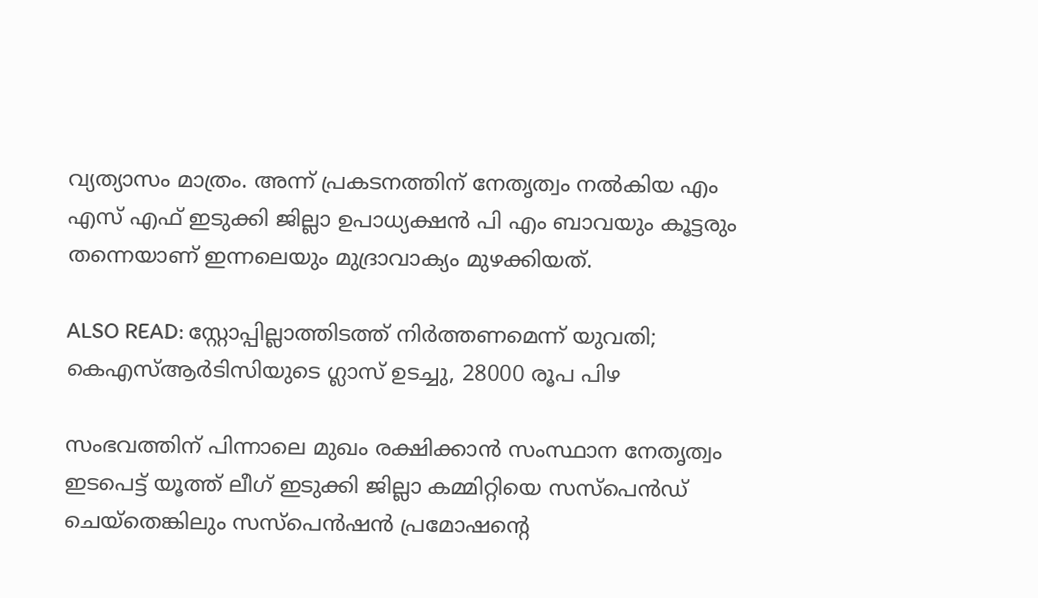വ്യത്യാസം മാത്രം. അന്ന് പ്രകടനത്തിന് നേതൃത്വം നൽകിയ എം എസ് എഫ് ഇടുക്കി ജില്ലാ ഉപാധ്യക്ഷൻ പി എം ബാവയും കൂട്ടരും തന്നെയാണ് ഇന്നലെയും മുദ്രാവാക്യം മുഴക്കിയത്.

ALSO READ: സ്റ്റോപ്പില്ലാത്തിടത്ത് നിര്‍ത്തണമെന്ന് യുവതി; കെഎസ്ആര്‍ടിസിയുടെ ഗ്ലാസ് ഉടച്ചു, 28000 രൂപ പിഴ

സംഭവത്തിന് പിന്നാലെ മുഖം രക്ഷിക്കാൻ സംസ്ഥാന നേതൃത്വം ഇടപെട്ട് യൂത്ത് ലീഗ് ഇടുക്കി ജില്ലാ കമ്മിറ്റിയെ സസ്പെൻഡ് ചെയ്തെങ്കിലും സസ്പെൻഷൻ പ്രമോഷന്റെ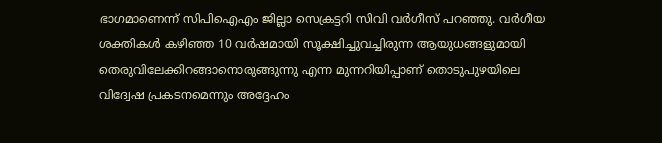ഭാഗമാണെന്ന് സിപിഐഎം ജില്ലാ സെക്രട്ടറി സിവി വർഗീസ് പറഞ്ഞു. വര്‍ഗീയ ശക്തികള്‍ കഴിഞ്ഞ 10 വര്‍ഷമായി സൂക്ഷിച്ചുവച്ചിരുന്ന ആയുധങ്ങളുമായി തെരുവിലേക്കിറങ്ങാനൊരുങ്ങുന്നു എന്ന മുന്നറിയിപ്പാണ് തൊടുപുഴയിലെ വിദ്വേഷ പ്രകടനമെന്നും അദ്ദേഹം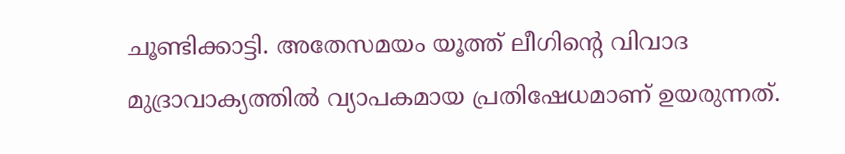ചൂണ്ടിക്കാട്ടി. അതേസമയം യൂത്ത് ലീഗിന്റെ വിവാദ മുദ്രാവാക്യത്തിൽ വ്യാപകമായ പ്രതിഷേധമാണ് ഉയരുന്നത്.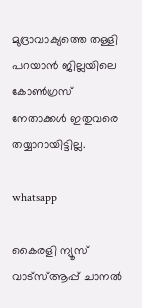മുദ്രാവാക്യത്തെ തള്ളി പറയാൻ ജില്ലയിലെ കോൺഗ്രസ്‌ നേതാക്കൾ ഇതുവരെ തയ്യാറായിട്ടില്ല.

whatsapp

കൈരളി ന്യൂസ് വാട്‌സ്ആപ്പ് ചാനല്‍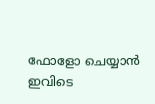ഫോളോ ചെയ്യാന്‍ ഇവിടെ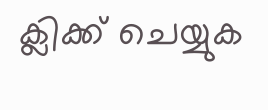ക്ലിക്ക് ചെയ്യുക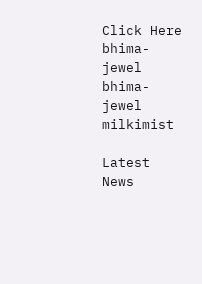Click Here
bhima-jewel
bhima-jewel
milkimist

Latest News